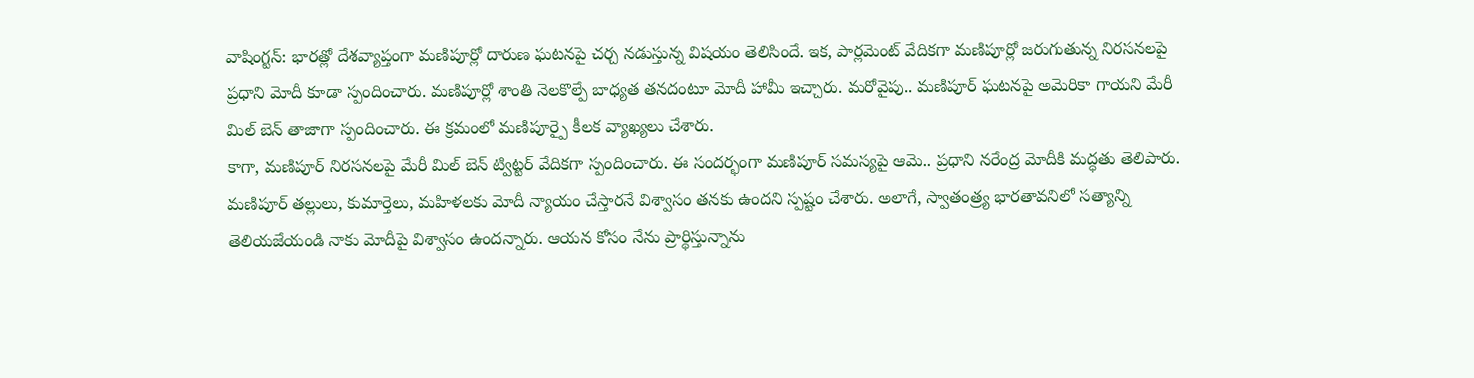వాషింగ్టన్: భారత్లో దేశవ్యాప్తంగా మణిపూర్లో దారుణ ఘటనపై చర్చ నడుస్తున్న విషయం తెలిసిందే. ఇక, పార్లమెంట్ వేదికగా మణిపూర్లో జరుగుతున్న నిరసనలపై ప్రధాని మోదీ కూడా స్పందించారు. మణిపూర్లో శాంతి నెలకొల్పే బాధ్యత తనదంటూ మోదీ హామీ ఇచ్చారు. మరోవైపు.. మణిపూర్ ఘటనపై అమెరికా గాయని మేరీ మిల్ బెన్ తాజాగా స్పందించారు. ఈ క్రమంలో మణిపూర్పై కీలక వ్యాఖ్యలు చేశారు.
కాగా, మణిపూర్ నిరసనలపై మేరీ మిల్ బెన్ ట్విట్టర్ వేదికగా స్పందించారు. ఈ సందర్భంగా మణిపూర్ సమస్యపై ఆమె.. ప్రధాని నరేంద్ర మోదీకి మద్ధతు తెలిపారు. మణిపూర్ తల్లులు, కుమార్తెలు, మహిళలకు మోదీ న్యాయం చేస్తారనే విశ్వాసం తనకు ఉందని స్పష్టం చేశారు. అలాగే, స్వాతంత్ర్య భారతావనిలో సత్యాన్ని తెలియజేయండి నాకు మోదీపై విశ్వాసం ఉందన్నారు. ఆయన కోసం నేను ప్రార్థిస్తున్నాను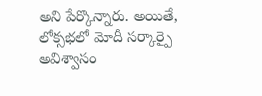అని పేర్కొన్నారు. అయితే, లోక్సభలో మోదీ సర్కార్పై అవిశ్వాసం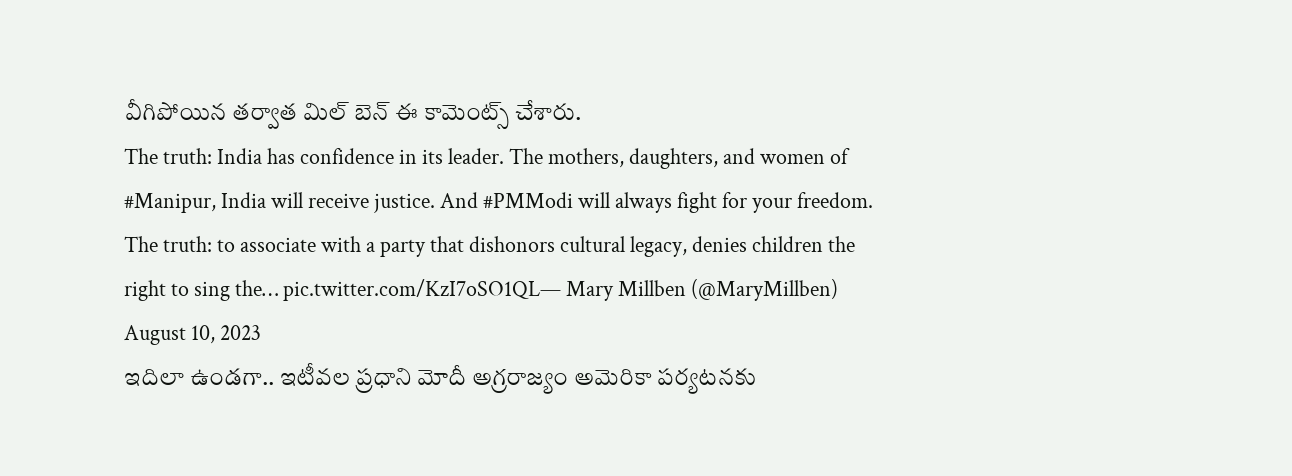వీగిపోయిన తర్వాత మిల్ బెన్ ఈ కామెంట్స్ చేశారు.
The truth: India has confidence in its leader. The mothers, daughters, and women of #Manipur, India will receive justice. And #PMModi will always fight for your freedom.
The truth: to associate with a party that dishonors cultural legacy, denies children the right to sing the… pic.twitter.com/KzI7oSO1QL— Mary Millben (@MaryMillben) August 10, 2023
ఇదిలా ఉండగా.. ఇటీవల ప్రధాని మోదీ అగ్రరాజ్యం అమెరికా పర్యటనకు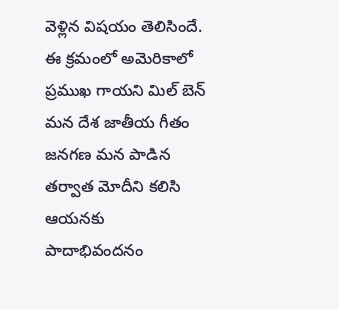వెళ్లిన విషయం తెలిసిందే. ఈ క్రమంలో అమెరికాలో ప్రముఖ గాయని మిల్ బెన్ మన దేశ జాతీయ గీతం జనగణ మన పాడిన తర్వాత మోదీని కలిసి ఆయనకు పాదాభివందనం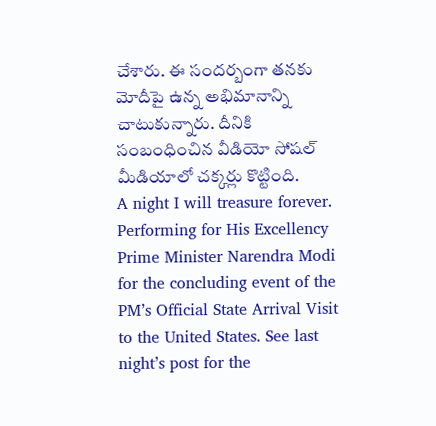చేశారు. ఈ సందర్బంగా తనకు మోదీపై ఉన్న అభిమానాన్ని చాటుకున్నారు. దీనికి సంబంధించిన వీడియో సోషల్ మీడియాలో చక్కర్లు కొట్టింది.
A night I will treasure forever. Performing for His Excellency Prime Minister Narendra Modi for the concluding event of the PM’s Official State Arrival Visit to the United States. See last night’s post for the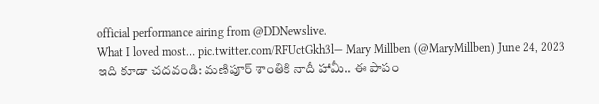official performance airing from @DDNewslive.
What I loved most… pic.twitter.com/RFUctGkh3l— Mary Millben (@MaryMillben) June 24, 2023
ఇది కూడా చదవండి: మణిపూర్ శాంతికి నాదీ హామీ.. ఈ పాపం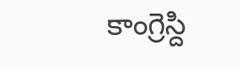కాంగ్రెస్ది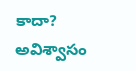కాదా? అవిశ్వాసం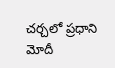చర్చలో ప్రధాని మోదీ